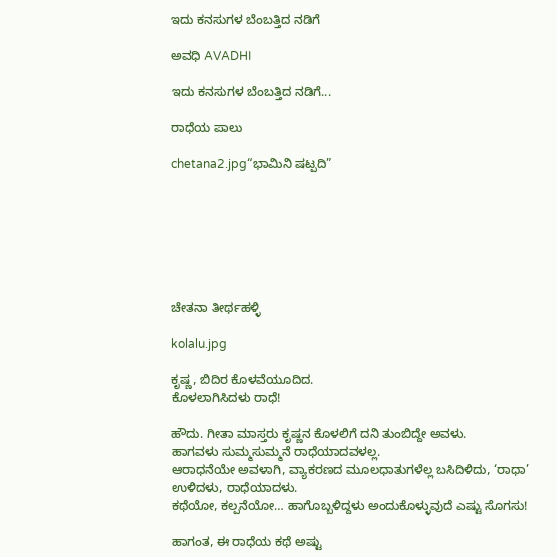ಇದು ಕನಸುಗಳ ಬೆಂಬತ್ತಿದ ನಡಿಗೆ‍

ಅವಧಿ AVADHI

ಇದು ಕನಸುಗಳ ಬೆಂಬತ್ತಿದ ನಡಿಗೆ...

ರಾಧೆಯ ಪಾಲು

chetana2.jpg“ಭಾಮಿನಿ ಷಟ್ಪದಿ”







ಚೇತನಾ ತೀರ್ಥಹಳ್ಳಿ

kolalu.jpg

ಕೃಷ್ಣ, ಬಿದಿರ ಕೊಳವೆಯೂದಿದ.
ಕೊಳಲಾಗಿಸಿದಳು ರಾಧೆ!

ಹೌದು. ಗೀತಾ ಮಾಸ್ತರು ಕೃಷ್ಣನ ಕೊಳಲಿಗೆ ದನಿ ತುಂಬಿದ್ದೇ ಅವಳು.
ಹಾಗವಳು ಸುಮ್ಮಸುಮ್ಮನೆ ರಾಧೆಯಾದವಳಲ್ಲ.
ಆರಾಧನೆಯೇ ಅವಳಾಗಿ, ವ್ಯಾಕರಣದ ಮೂಲಧಾತುಗಳೆಲ್ಲ ಬಸಿದಿಳಿದು, ‘ರಾಧಾ’ ಉಳಿದಳು, ರಾಧೆಯಾದಳು.
ಕಥೆಯೋ, ಕಲ್ಪನೆಯೋ… ಹಾಗೊಬ್ಬಳಿದ್ದಳು ಅಂದುಕೊಳ್ಳುವುದೆ ಎಷ್ಟು ಸೊಗಸು!

ಹಾಗಂತ, ಈ ರಾಧೆಯ ಕಥೆ ಅಷ್ಟು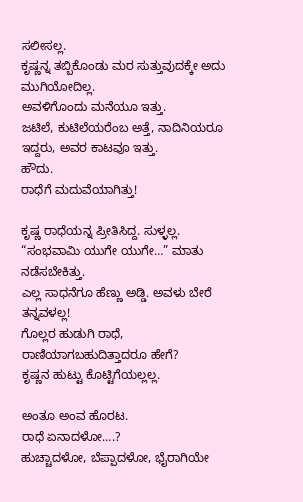ಸಲೀಸಲ್ಲ.
ಕೃಷ್ಣನ್ನ ತಬ್ಬಿಕೊಂಡು ಮರ ಸುತ್ತುವುದಕ್ಕೇ ಅದು ಮುಗಿಯೋದಿಲ್ಲ.
ಅವಳಿಗೊಂದು ಮನೆಯೂ ಇತ್ತು.
ಜಟಿಲೆ, ಕುಟಿಲೆಯರೆಂಬ ಅತ್ತೆ, ನಾದಿನಿಯರೂ ಇದ್ದರು, ಅವರ ಕಾಟವೂ ಇತ್ತು.
ಹೌದು.
ರಾಧೆಗೆ ಮದುವೆಯಾಗಿತ್ತು!

ಕೃಷ್ಣ ರಾಧೆಯನ್ನ ಪ್ರೀತಿಸಿದ್ದ. ಸುಳ್ಳಲ್ಲ.
“ಸಂಭವಾಮಿ ಯುಗೇ ಯುಗೇ…” ಮಾತು ನಡೆಸಬೇಕಿತ್ತು.
ಎಲ್ಲ ಸಾಧನೆಗೂ ಹೆಣ್ಣು ಅಡ್ಡಿ. ಅವಳು ಬೇರೆ ತನ್ನವಳಲ್ಲ!
ಗೊಲ್ಲರ ಹುಡುಗಿ ರಾಧೆ, ರಾಣಿಯಾಗಬಹುದಿತ್ತಾದರೂ ಹೇಗೆ?
ಕೃಷ್ಣನ ಹುಟ್ಟು ಕೊಟ್ಟಿಗೆಯಲ್ಲಲ್ಲ.

ಅಂತೂ ಅಂವ ಹೊರಟ.
ರಾಧೆ ಏನಾದಳೋ….?
ಹುಚ್ಚಾದಳೋ, ಬೆಪ್ಪಾದಳೋ, ಭೈರಾಗಿಯೇ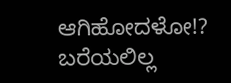ಆಗಿಹೋದಳೋ!?
ಬರೆಯಲಿಲ್ಲ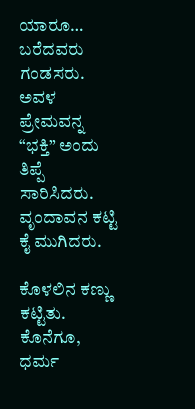ಯಾರೂ… ಬರೆದವರು ಗಂಡಸರು.
ಅವಳ ಪ್ರೇಮವನ್ನ “ಭಕ್ತಿ” ಅಂದು ತಿಪ್ಪೆ ಸಾರಿಸಿದರು.
ವೃಂದಾವನ ಕಟ್ಟಿ ಕೈ ಮುಗಿದರು.

ಕೊಳಲಿನ ಕಣ್ಣು ಕಟ್ಟಿತು.
ಕೊನೆಗೂ,
ಧರ್ಮ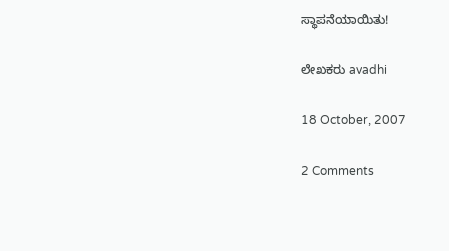ಸ್ಥಾಪನೆಯಾಯಿತು!

ಲೇಖಕರು avadhi

18 October, 2007

2 Comments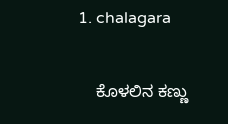1. chalagara

    ಕೊಳಲಿನ ಕಣ್ಣು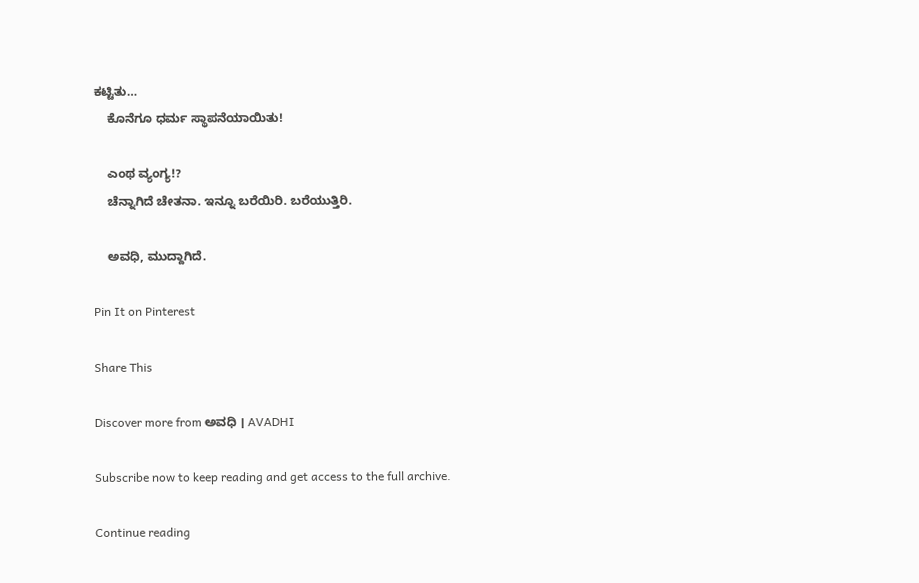ಕಟ್ಟಿತು…
    ಕೊನೆಗೂ ಧರ್ಮ ಸ್ಥಾಪನೆಯಾಯಿತು!

    ಎಂಥ ವ್ಯಂಗ್ಯ!?
    ಚೆನ್ನಾಗಿದೆ ಚೇತನಾ. ಇನ್ನೂ ಬರೆಯಿರಿ. ಬರೆಯುತ್ತಿರಿ.

    ಅವಧಿ, ಮುದ್ದಾಗಿದೆ.

Pin It on Pinterest

Share This

Discover more from ಅವಧಿ । AVADHI

Subscribe now to keep reading and get access to the full archive.

Continue reading